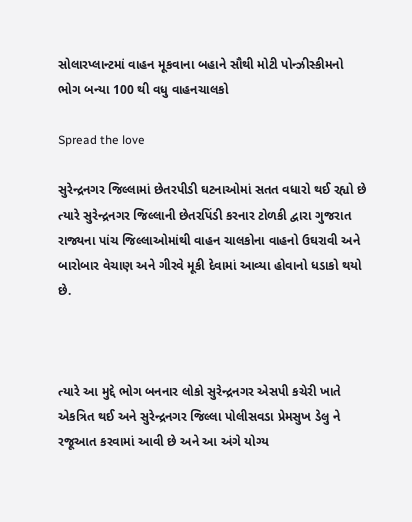સોલારપ્લાન્ટમાં વાહન મૂકવાના બહાને સૌથી મોટી પોન્ઝીસ્કીમનો ભોગ બન્યા 100 થી વધુ વાહનચાલકો

Spread the love

સુરેન્દ્રનગર જિલ્લામાં છેતરપીડી ઘટનાઓમાં સતત વધારો થઈ રહ્યો છે ત્યારે સુરેન્દ્રનગર જિલ્લાની છેતરપિંડી કરનાર ટોળકી દ્વારા ગુજરાત રાજ્યના પાંચ જિલ્લાઓમાંથી વાહન ચાલકોના વાહનો ઉઘરાવી અને બારોબાર વેચાણ અને ગીરવે મૂકી દેવામાં આવ્યા હોવાનો ધડાકો થયો છે.



ત્યારે આ મુદ્દે ભોગ બનનાર લોકો સુરેન્દ્રનગર એસપી કચેરી ખાતે એકત્રિત થઈ અને સુરેન્દ્રનગર જિલ્લા પોલીસવડા પ્રેમસુખ ડેલુ ને રજૂઆત કરવામાં આવી છે અને આ અંગે યોગ્ય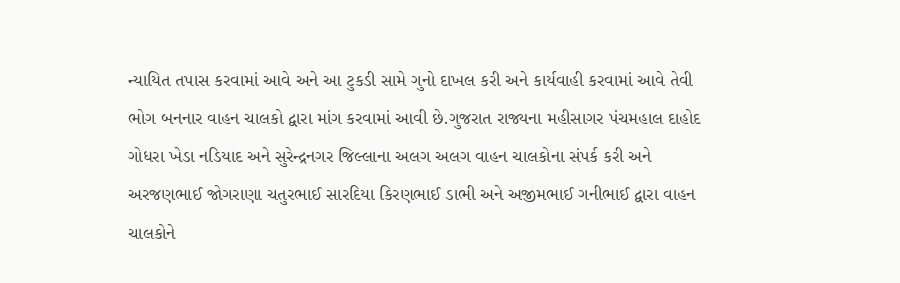ન્યાયિત તપાસ કરવામાં આવે અને આ ટુકડી સામે ગુનો દાખલ કરી અને કાર્યવાહી કરવામાં આવે તેવી ભોગ બનનાર વાહન ચાલકો દ્વારા માંગ કરવામાં આવી છે.ગુજરાત રાજ્યના મહીસાગર પંચમહાલ દાહોદ ગોધરા ખેડા નડિયાદ અને સુરેન્દ્રનગર જિલ્લાના અલગ અલગ વાહન ચાલકોના સંપર્ક કરી અને અરજણભાઈ જોગરાણા ચતુરભાઈ સારદિયા કિરણભાઈ ડાભી અને અજીમભાઈ ગનીભાઈ દ્વારા વાહન ચાલકોને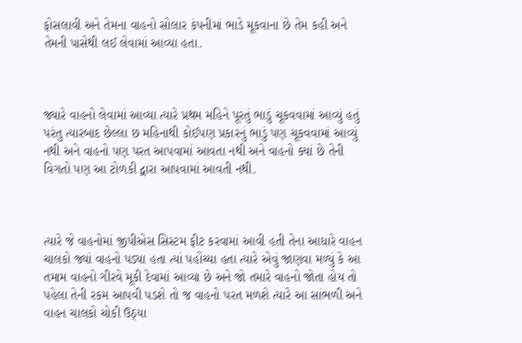ફોસલાવી અને તેમના વાહનો સોલાર કંપનીમાં ભાડે મૂકવાના છે તેમ કહી અને તેમની પાસેથી લઈ લેવામાં આવ્યા હતા.



જ્યારે વાહનો લેવામાં આવ્યા ત્યારે પ્રથમ મહિને પૂરતું ભાડું ચૂકવવામાં આવ્યું હતું પરંતુ ત્યારબાદ છેલ્લા છ મહિનાથી કોઈપણ પ્રકારનું ભાડું પણ ચૂકવવામાં આવ્યું નથી અને વાહનો પણ પરત આપવામાં આવતા નથી અને વાહનો ક્યાં છે તેની વિગતો પણ આ ટોળકી દ્વારા આપવામાં આવતી નથી.



ત્યારે જે વાહનોમાં જીપીએસ સિસ્ટમ ફીટ કરવામાં આવી હતી તેના આધારે વાહન ચાલકો જ્યાં વાહનો પડ્યા હતા ત્યાં પહોંચ્યા હતા ત્યારે એવું જાણવા મળ્યું કે આ તમામ વાહનો ગીરવે મૂકી દેવામાં આવ્યા છે અને જો તમારે વાહનો જોતા હોય તો પહેલા તેની રકમ આપવી પડશે તો જ વાહનો પરત મળશે ત્યારે આ સાંભળી અને વાહન ચાલકો ચોકી ઉઠ્યા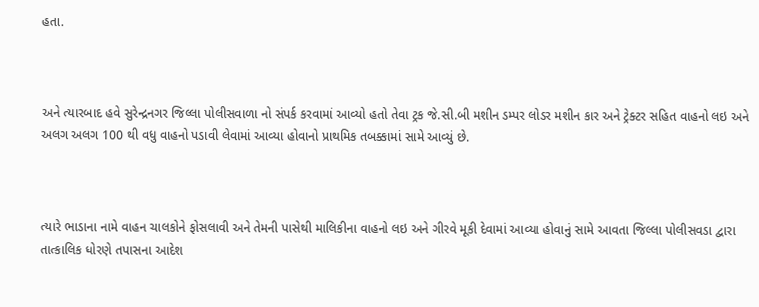હતા.



અને ત્યારબાદ હવે સુરેન્દ્રનગર જિલ્લા પોલીસવાળા નો સંપર્ક કરવામાં આવ્યો હતો તેવા ટ્રક જે.સી.બી મશીન ડમ્પર લોડર મશીન કાર અને ટ્રેક્ટર સહિત વાહનો લઇ અને અલગ અલગ 100 થી વધુ વાહનો પડાવી લેવામાં આવ્યા હોવાનો પ્રાથમિક તબક્કામાં સામે આવ્યું છે.



ત્યારે ભાડાના નામે વાહન ચાલકોને ફોસલાવી અને તેમની પાસેથી માલિકીના વાહનો લઇ અને ગીરવે મૂકી દેવામાં આવ્યા હોવાનું સામે આવતા જિલ્લા પોલીસવડા દ્વારા તાત્કાલિક ધોરણે તપાસના આદેશ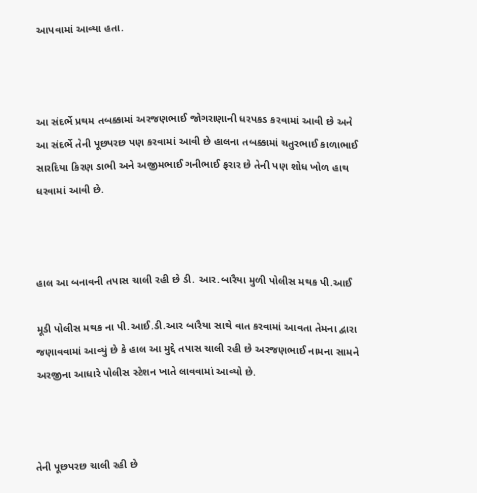આપવામાં આવ્યા હતા.



આ સંદર્ભે પ્રથમ તબક્કામાં અરજણભાઈ જોગરાણાની ધરપકડ કરવામાં આવી છે અને આ સંદર્ભે તેની પૂછપરછ પણ કરવામાં આવી છે હાલના તબક્કામાં ચતુરભાઈ કાળાભાઈ સારદિયા કિરણ ડાભી અને અજીમભાઈ ગનીભાઈ ફરાર છે તેની પણ શોધ ખોળ હાથ ધરવામાં આવી છે.



હાલ આ બનાવની તપાસ ચાલી રહી છે ડી. આર.બારૈયા મુળી પોલીસ મથક પી.આઈ

મૂડી પોલીસ મથક ના પી.આઈ.ડી.આર બારૈયા સાથે વાત કરવામાં આવતા તેમના દ્વારા જણાવવામાં આવ્યું છે કે હાલ આ મુદ્દે તપાસ ચાલી રહી છે અરજણભાઈ નામના સામને અરજીના આધારે પોલીસ સ્ટેશન ખાતે લાવવામાં આવ્યો છે.



તેની પૂછપરછ ચાલી રહી છે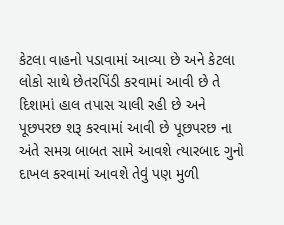કેટલા વાહનો પડાવામાં આવ્યા છે અને કેટલા લોકો સાથે છેતરપિંડી કરવામાં આવી છે તે દિશામાં હાલ તપાસ ચાલી રહી છે અને પૂછપરછ શરૂ કરવામાં આવી છે પૂછપરછ ના અંતે સમગ્ર બાબત સામે આવશે ત્યારબાદ ગુનો દાખલ કરવામાં આવશે તેવું પણ મુળી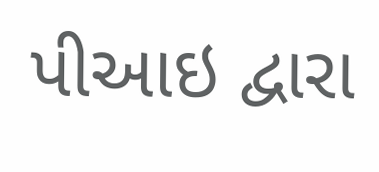પીઆઇ દ્વારા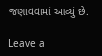જણાવવામાં આવ્યું છે.

Leave a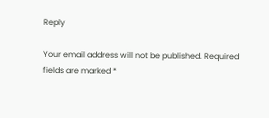Reply

Your email address will not be published. Required fields are marked *